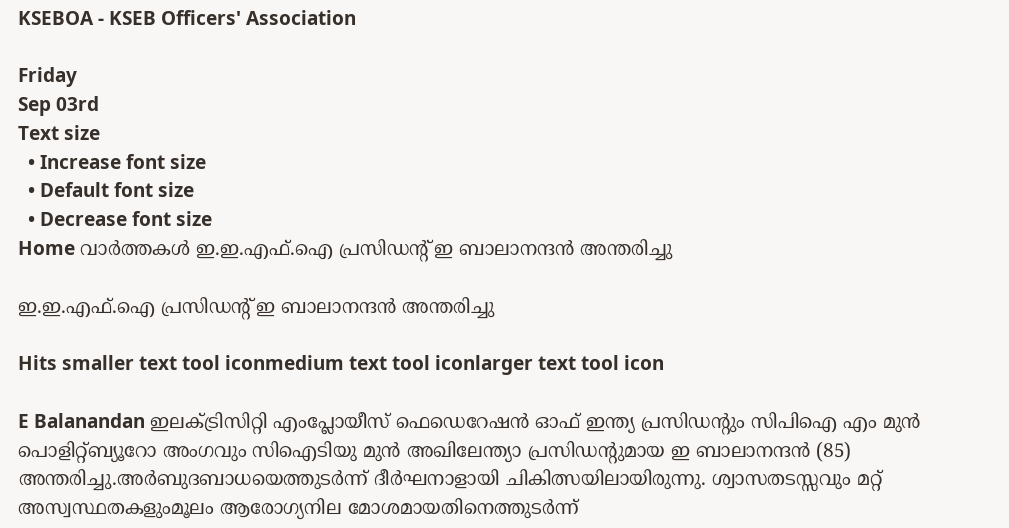KSEBOA - KSEB Officers' Association

Friday
Sep 03rd
Text size
  • Increase font size
  • Default font size
  • Decrease font size
Home വാര്‍ത്തകള്‍ ഇ.ഇ.എഫ്.ഐ പ്രസിഡന്റ് ഇ ബാലാനന്ദന്‍ അന്തരിച്ചു

ഇ.ഇ.എഫ്.ഐ പ്രസിഡന്റ് ഇ ബാലാനന്ദന്‍ അന്തരിച്ചു

Hits smaller text tool iconmedium text tool iconlarger text tool icon

E Balanandan ഇലക്ട്രിസിറ്റി എംപ്ലോയീസ് ഫെഡെറേഷന്‍ ഓഫ് ഇന്ത്യ പ്രസിഡന്റും സിപിഐ എം മുന്‍ പൊളിറ്റ്ബ്യൂറോ അംഗവും സിഐടിയു മുന്‍ അഖിലേന്ത്യാ പ്രസിഡന്റുമായ ഇ ബാലാനന്ദന്‍ (85) അന്തരിച്ചു.അര്‍ബുദബാധയെത്തുടര്‍ന്ന് ദീര്‍ഘനാളായി ചികിത്സയിലായിരുന്നു. ശ്വാസതടസ്സവും മറ്റ് അസ്വസ്ഥതകളുംമൂലം ആരോഗ്യനില മോശമായതിനെത്തുടര്‍ന്ന്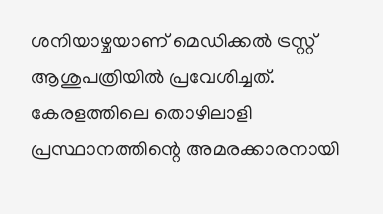ശനിയാഴ്ചയാണ് മെഡിക്കല്‍ ട്രസ്റ്റ് ആശുപത്രിയില്‍ പ്രവേശിച്ചത്. കേരളത്തിലെ തൊഴിലാളി പ്രസ്ഥാനത്തിന്റെ അമരക്കാരനായി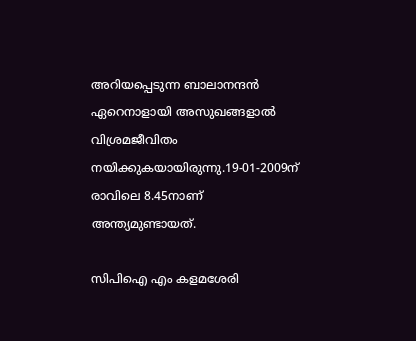അറിയപ്പെടുന്ന ബാലാനന്ദന്‍ ഏറെനാളായി അസുഖങ്ങളാല്‍ വിശ്രമജീവിതം നയിക്കുകയായിരുന്നു.19-01-2009ന്  രാവിലെ 8.45നാണ് അന്ത്യമുണ്ടായത്.

സിപിഐ എം കളമശേരി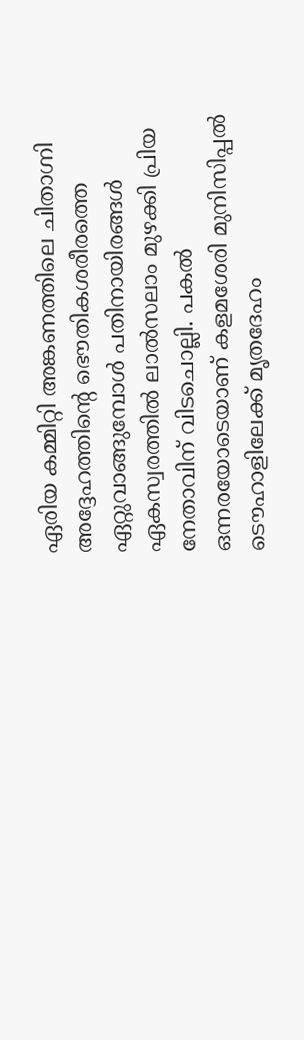ഏരിയ കമ്മിറ്റി അങ്കണത്തിലെ ചിതാഗ്നി അദ്ദേഹത്തിന്റെ ഭൌതികശരീരത്തെ ഏറ്റുവാങ്ങുമ്പോള്‍ പതിനായിരങ്ങള്‍ ഏകസ്വരത്തില്‍ ലാല്‍സലാം മുഴക്കി പ്രിയ നേതാവിന് വിടചൊല്ലി. പകല്‍ ഒന്നരയോടെയാണ് കളമശേരി മുനിസിപ്പല്‍ ടൌഹാളിലേക്ക് മൃതദേഹം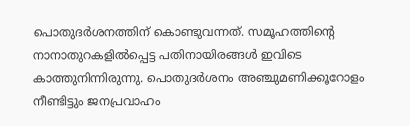പൊതുദര്‍ശനത്തിന് കൊണ്ടുവന്നത്. സമൂഹത്തിന്റെ നാനാതുറകളില്‍പ്പെട്ട പതിനായിരങ്ങള്‍ ഇവിടെ കാത്തുനിന്നിരുന്നു. പൊതുദര്‍ശനം അഞ്ചുമണിക്കൂറോളം നീണ്ടിട്ടും ജനപ്രവാഹം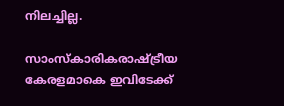നിലച്ചില്ല.

സാംസ്കാരികരാഷ്ട്രീയ കേരളമാകെ ഇവിടേക്ക്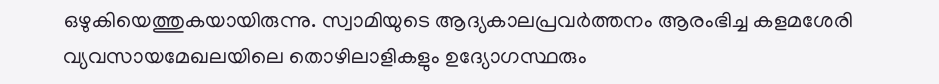ഒഴുകിയെത്തുകയായിരുന്നു. സ്വാമിയുടെ ആദ്യകാലപ്രവര്‍ത്തനം ആരംഭിച്ച കളമശേരി വ്യവസായമേഖലയിലെ തൊഴിലാളികളും ഉദ്യോഗസ്ഥരും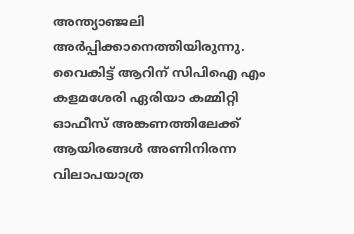അന്ത്യാഞ്ജലി അര്‍പ്പിക്കാനെത്തിയിരുന്നു. വൈകിട്ട് ആറിന് സിപിഐ എം കളമശേരി ഏരിയാ കമ്മിറ്റി ഓഫീസ് അങ്കണത്തിലേക്ക് ആയിരങ്ങള്‍ അണിനിരന്ന വിലാപയാത്ര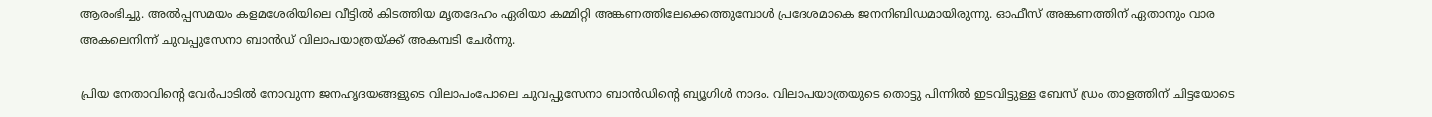ആരംഭിച്ചു. അല്‍പ്പസമയം കളമശേരിയിലെ വീട്ടില്‍ കിടത്തിയ മൃതദേഹം ഏരിയാ കമ്മിറ്റി അങ്കണത്തിലേക്കെത്തുമ്പോള്‍ പ്രദേശമാകെ ജനനിബിഡമായിരുന്നു. ഓഫീസ് അങ്കണത്തിന് ഏതാനും വാര അകലെനിന്ന് ചുവപ്പുസേനാ ബാന്‍ഡ് വിലാപയാത്രയ്ക്ക് അകമ്പടി ചേര്‍ന്നു.

പ്രിയ നേതാവിന്റെ വേര്‍പാടില്‍ നോവുന്ന ജനഹൃദയങ്ങളുടെ വിലാപംപോലെ ചുവപ്പുസേനാ ബാന്‍ഡിന്റെ ബ്യൂഗിള്‍ നാദം. വിലാപയാത്രയുടെ തൊട്ടു പിന്നില്‍ ഇടവിട്ടുള്ള ബേസ് ഡ്രം താളത്തിന് ചിട്ടയോടെ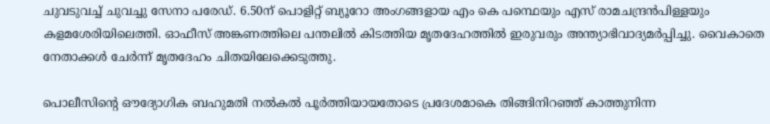ചുവടുവച്ച് ചുവച്ചു സേനാ പരേഡ്. 6.50ന് പൊളിറ്റ് ബ്യൂറോ അംഗങ്ങളായ എം കെ പന്ഥെയും എസ് രാമചന്ദ്രന്‍പിള്ളയും കളമശേരിയിലെത്തി. ഓഫീസ് അങ്കണത്തിലെ പന്തലില്‍ കിടത്തിയ മൃതദേഹത്തില്‍ ഇരുവരും അന്ത്യാഭിവാദ്യമര്‍പ്പിച്ചു. വൈകാതെ നേതാക്കള്‍ ചേര്‍ന്ന് മൃതദേഹം ചിതയിലേക്കെടുത്തു.

പൊലീസിന്റെ ഔദ്യോഗിക ബഹുമതി നല്‍കല്‍ പൂര്‍ത്തിയായതോടെ പ്രദേശമാകെ തിങ്ങിനിറഞ്ഞ് കാത്തുനിന്ന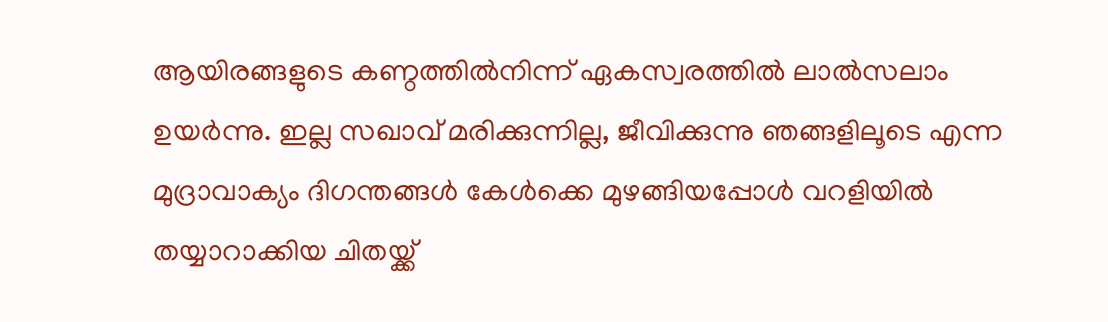ആയിരങ്ങളുടെ കണ്ഠത്തില്‍നിന്ന് ഏകസ്വരത്തില്‍ ലാല്‍സലാം ഉയര്‍ന്നു. ഇല്ല സഖാവ് മരിക്കുന്നില്ല, ജീവിക്കുന്നു ഞങ്ങളിലൂടെ എന്ന മുദ്രാവാക്യം ദിഗന്തങ്ങള്‍ കേള്‍ക്കെ മുഴങ്ങിയപ്പോള്‍ വറളിയില്‍ തയ്യാറാക്കിയ ചിതയ്ക്ക്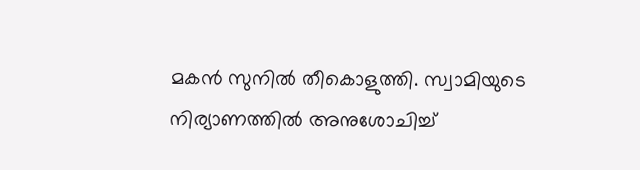മകന്‍ സുനില്‍ തീകൊളുത്തി. സ്വാമിയുടെ നിര്യാണത്തില്‍ അനുശോചിച്ച്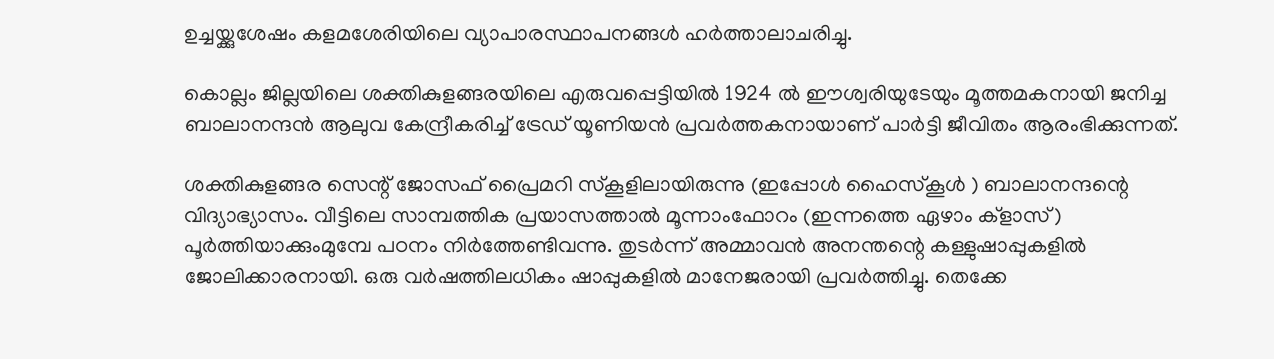ഉച്ചയ്ക്കുശേഷം കളമശേരിയിലെ വ്യാപാരസ്ഥാപനങ്ങള്‍ ഹര്‍ത്താലാചരിച്ചു.

കൊല്ലം ജില്ലയിലെ ശക്തികുളങ്ങരയിലെ എരുവപ്പെട്ടിയില്‍ 1924 ല്‍ ഈശ്വരിയുടേയും മൂത്തമകനായി ജനിച്ച ബാലാനന്ദന്‍ ആലുവ കേന്ദ്രീകരിച്ച്‌ ട്രേഡ്‌ യൂണിയന്‍ പ്രവര്‍ത്തകനായാണ്‌ പാര്‍ട്ടി ജീവിതം ആരംഭിക്കുന്നത്‌.

ശക്തികുളങ്ങര സെന്റ് ജോസഫ് പ്രൈമറി സ്കൂളിലായിരുന്നു (ഇപ്പോള്‍ ഹൈസ്കൂള്‍ ) ബാലാനന്ദന്റെ വിദ്യാഭ്യാസം. വീട്ടിലെ സാമ്പത്തിക പ്രയാസത്താല്‍ മൂന്നാംഫോറം (ഇന്നത്തെ ഏഴാം ക്ളാസ്) പൂര്‍ത്തിയാക്കുംമുമ്പേ പഠനം നിര്‍ത്തേണ്ടിവന്നു. തുടര്‍ന്ന് അമ്മാവന്‍ അനന്തന്റെ കള്ളുഷാപ്പുകളില്‍ ജോലിക്കാരനായി. ഒരു വര്‍ഷത്തിലധികം ഷാപ്പുകളില്‍ മാനേജരായി പ്രവര്‍ത്തിച്ചു. തെക്കേ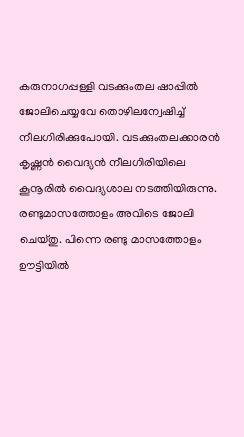കരുനാഗപ്പള്ളി വടക്കുംതല ഷാപ്പില്‍ ജോലിചെയ്യവേ തൊഴിലന്വേഷിച്ച് നീലഗിരിക്കുപോയി. വടക്കുംതലക്കാരന്‍ കൃഷ്ണന്‍ വൈദ്യന്‍ നീലഗിരിയിലെ കൂനൂരില്‍ വൈദ്യശാല നടത്തിയിരുന്നു. രണ്ടുമാസത്തോളം അവിടെ ജോലി ചെയ്തു. പിന്നെ രണ്ടു മാസത്തോളം ഊട്ടിയില്‍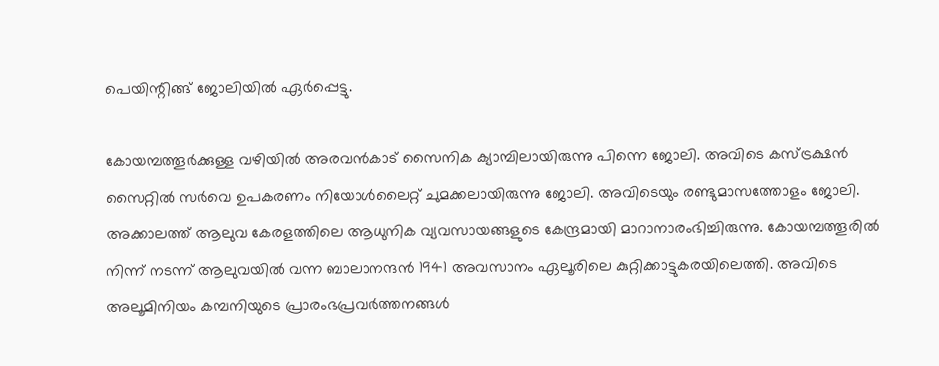പെയിന്റിങ്ങ് ജോലിയില്‍ ഏര്‍പ്പെട്ടു.

കോയമ്പത്തൂര്‍ക്കുള്ള വഴിയില്‍ അരവന്‍കാട് സൈനിക ക്യാമ്പിലായിരുന്നു പിന്നെ ജോലി. അവിടെ കസ്ട്രക്ഷന്‍ സൈറ്റില്‍ സര്‍വെ ഉപകരണം നിയോള്‍ലൈറ്റ് ചുമക്കലായിരുന്നു ജോലി. അവിടെയും രണ്ടുമാസത്തോളം ജോലി. അക്കാലത്ത് ആലുവ കേരളത്തിലെ ആധുനിക വ്യവസായങ്ങളുടെ കേന്ദ്രമായി മാറാനാരംഭിച്ചിരുന്നു. കോയമ്പത്തൂരില്‍ നിന്ന് നടന്ന് ആലുവയില്‍ വന്ന ബാലാനന്ദന്‍ 1941 അവസാനം ഏലൂരിലെ കുറ്റിക്കാട്ടുകരയിലെത്തി. അവിടെ അലൂമിനിയം കമ്പനിയുടെ പ്രാരംഭപ്രവര്‍ത്തനങ്ങള്‍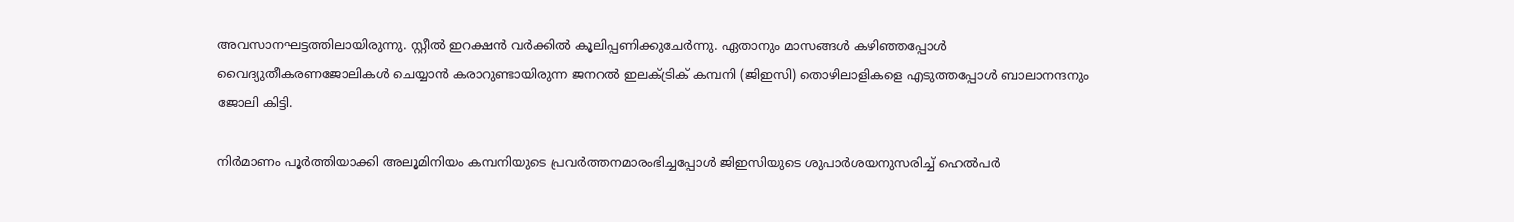അവസാനഘട്ടത്തിലായിരുന്നു. സ്റ്റീല്‍ ഇറക്ഷന്‍ വര്‍ക്കില്‍ കൂലിപ്പണിക്കുചേര്‍ന്നു. ഏതാനും മാസങ്ങള്‍ കഴിഞ്ഞപ്പോള്‍ വൈദ്യുതീകരണജോലികള്‍ ചെയ്യാന്‍ കരാറുണ്ടായിരുന്ന ജനറല്‍ ഇലക്ട്രിക് കമ്പനി (ജിഇസി) തൊഴിലാളികളെ എടുത്തപ്പോള്‍ ബാലാനന്ദനും ജോലി കിട്ടി.

നിര്‍മാണം പൂര്‍ത്തിയാക്കി അലൂമിനിയം കമ്പനിയുടെ പ്രവര്‍ത്തനമാരംഭിച്ചപ്പോള്‍ ജിഇസിയുടെ ശുപാര്‍ശയനുസരിച്ച് ഹെല്‍പര്‍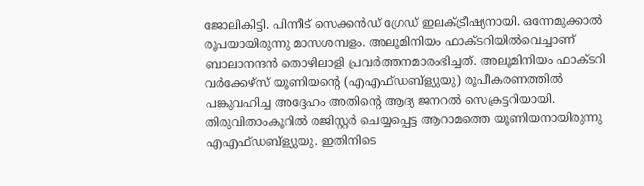ജോലികിട്ടി. പിന്നീട് സെക്കന്‍ഡ് ഗ്രേഡ് ഇലക്ട്രീഷ്യനായി. ഒന്നേമുക്കാല്‍ രൂപയായിരുന്നു മാസശമ്പളം. അലൂമിനിയം ഫാക്ടറിയില്‍വെച്ചാണ് ബാലാനന്ദന്‍ തൊഴിലാളി പ്രവര്‍ത്തനമാരംഭിച്ചത്. അലൂമിനിയം ഫാക്ടറി വര്‍ക്കേഴ്സ് യൂണിയന്റെ (എഎഫ്ഡബ്ള്യുയു) രൂപീകരണത്തില്‍ പങ്കുവഹിച്ച അദ്ദേഹം അതിന്റെ ആദ്യ ജനറല്‍ സെക്രട്ടറിയായി. തിരുവിതാംകൂറില്‍ രജിസ്റ്റര്‍ ചെയ്യപ്പെട്ട ആറാമത്തെ യൂണിയനായിരുന്നു എഎഫ്ഡബ്ള്യുയു. ഇതിനിടെ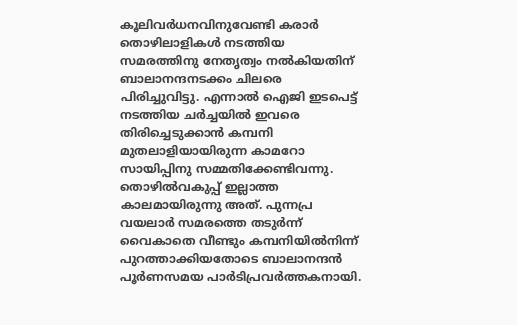കൂലിവര്‍ധനവിനുവേണ്ടി കരാര്‍ തൊഴിലാളികള്‍ നടത്തിയ സമരത്തിനു നേതൃത്വം നല്‍കിയതിന് ബാലാനന്ദനടക്കം ചിലരെ പിരിച്ചുവിട്ടു. എന്നാല്‍ ഐജി ഇടപെട്ട് നടത്തിയ ചര്‍ച്ചയില്‍ ഇവരെ തിരിച്ചെടുക്കാന്‍ കമ്പനി മുതലാളിയായിരുന്ന കാമറോ സായിപ്പിനു സമ്മതിക്കേണ്ടിവന്നു. തൊഴില്‍വകുപ്പ് ഇല്ലാത്ത കാലമായിരുന്നു അത്. പുന്നപ്ര  വയലാര്‍ സമരത്തെ തടുര്‍ന്ന് വൈകാതെ വീണ്ടും കമ്പനിയില്‍നിന്ന് പുറത്താക്കിയതോടെ ബാലാനന്ദന്‍ പൂര്‍ണസമയ പാര്‍ടിപ്രവര്‍ത്തകനായി.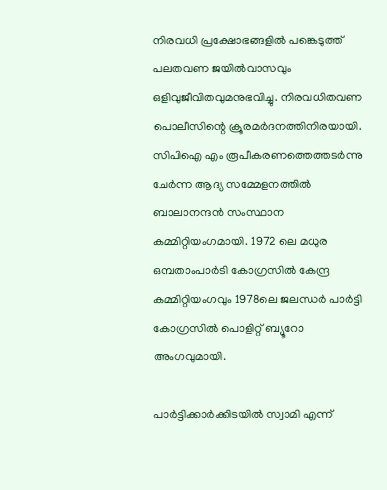നിരവധി പ്രക്ഷോഭങ്ങളില്‍ പങ്കെടുത്ത് പലതവണ ജയില്‍വാസവും ഒളിവുജീവിതവുമനുഭവിച്ചു. നിരവധിതവണ പൊലീസിന്റെ ക്രൂരമര്‍ദനത്തിനിരയായി. സിപിഐ എം രൂപീകരണത്തെത്തടര്‍ന്നു ചേര്‍ന്ന ആദ്യ സമ്മേളനത്തില്‍ ബാലാനന്ദന്‍ സംസ്ഥാന കമ്മിറ്റിയംഗമായി. 1972 ലെ മധുര ഒമ്പതാംപാര്‍ടി കോഗ്രസില്‍ കേന്ദ്ര കമ്മിറ്റിയംഗവും 1978ലെ ജലന്ധര്‍ പാര്‍ട്ടി കോഗ്രസില്‍ പൊളിറ്റ് ബ്യൂറോ അംഗവുമായി.

പാര്‍ട്ടിക്കാര്‍ക്കിടയില്‍ സ്വാമി എന്ന്‌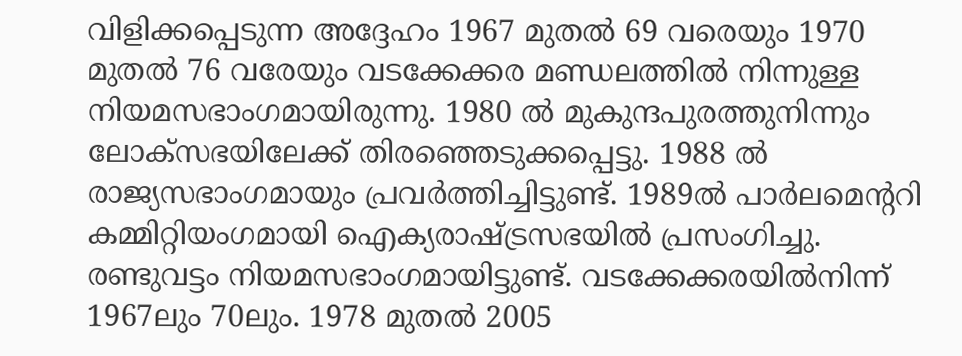വിളിക്കപ്പെടുന്ന അദ്ദേഹം 1967 മുതല്‍ 69 വരെയും 1970 മുതല്‍ 76 വരേയും വടക്കേക്കര മണ്ഡലത്തില്‍ നിന്നുള്ള നിയമസഭാംഗമായിരുന്നു. 1980 ല്‍ മുകുന്ദപുരത്തുനിന്നും ലോക്‌സഭയിലേക്ക്‌ തിരഞ്ഞെടുക്കപ്പെട്ടു. 1988 ല്‍ രാജ്യസഭാംഗമായും പ്രവര്‍ത്തിച്ചിട്ടുണ്ട്‌. 1989ല്‍ പാര്‍ലമെന്ററി കമ്മിറ്റിയംഗമായി ഐക്യരാഷ്ട്രസഭയില്‍ പ്രസംഗിച്ചു. രണ്ടുവട്ടം നിയമസഭാംഗമായിട്ടുണ്ട്. വടക്കേക്കരയില്‍നിന്ന് 1967ലും 70ലും. 1978 മുതല്‍ 2005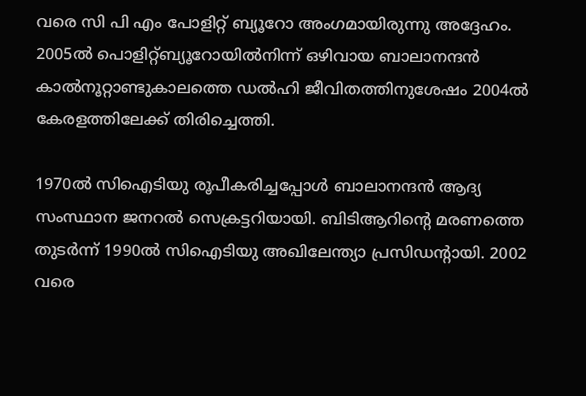വരെ സി പി എം പോളിറ്റ്‌ ബ്യൂറോ അംഗമായിരുന്നു അദ്ദേഹം. 2005ല്‍ പൊളിറ്റ്ബ്യൂറോയില്‍നിന്ന് ഒഴിവായ ബാലാനന്ദന്‍ കാല്‍നൂറ്റാണ്ടുകാലത്തെ ഡല്‍ഹി ജീവിതത്തിനുശേഷം 2004ല്‍ കേരളത്തിലേക്ക് തിരിച്ചെത്തി.

1970ല്‍ സിഐടിയു രൂപീകരിച്ചപ്പോള്‍ ബാലാനന്ദന്‍ ആദ്യ സംസ്ഥാന ജനറല്‍ സെക്രട്ടറിയായി. ബിടിആറിന്റെ മരണത്തെ തുടര്‍ന്ന് 1990ല്‍ സിഐടിയു അഖിലേന്ത്യാ പ്രസിഡന്റായി. 2002 വരെ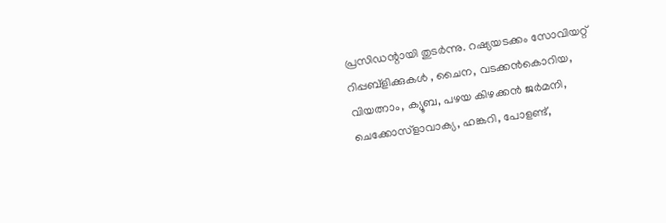പ്രസിഡന്റായി തുടര്‍ന്നു. റഷ്യയടക്കം സോവിയറ്റ് റിപ്പബ്ളിക്കുകള്‍ , ചൈന, വടക്കന്‍കൊറിയ, വിയത്നാം, ക്യൂബ, പഴയ കിഴക്കന്‍ ജര്‍മനി, ചെക്കോസ്ളാവാക്യ, ഹങ്കറി, പോളണ്ട്,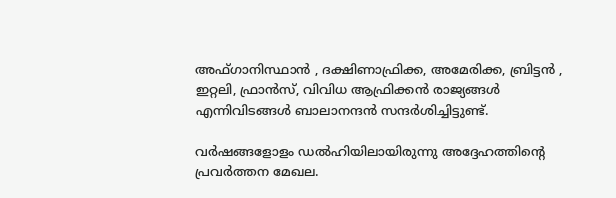അഫ്ഗാനിസ്ഥാന്‍ , ദക്ഷിണാഫ്രിക്ക, അമേരിക്ക, ബ്രിട്ടന്‍ , ഇറ്റലി, ഫ്രാന്‍സ്, വിവിധ ആഫ്രിക്കന്‍ രാജ്യങ്ങള്‍ എന്നിവിടങ്ങള്‍ ബാലാനന്ദന്‍ സന്ദര്‍ശിച്ചിട്ടുണ്ട്.

വര്‍ഷങ്ങളോളം ഡല്‍ഹിയിലായിരുന്നു അദ്ദേഹത്തിന്റെ പ്രവര്‍ത്തന മേഖല.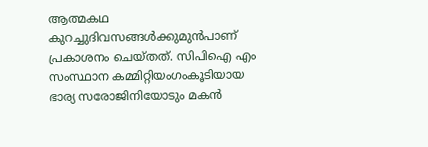ആത്മകഥ കുറച്ചുദിവസങ്ങള്‍ക്കുമുന്‍പാണ്‌ പ്രകാശനം ചെയ്‌തത്‌. സിപിഐ എം സംസ്ഥാന കമ്മിറ്റിയംഗംകൂടിയായ ഭാര്യ സരോജിനിയോടും മകന്‍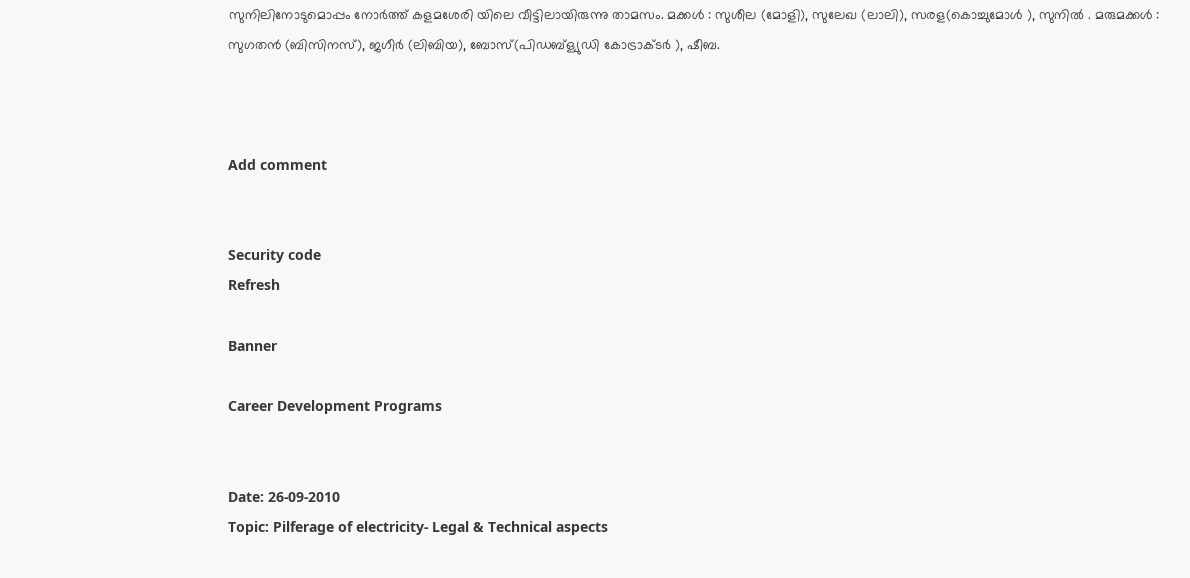സുനിലിനോടുമൊപ്പം നോര്‍ത്ത് കളമശേരി യിലെ വീട്ടിലായിരുന്നു താമസം. മക്കള്‍ : സുശീല (മോളി), സുലേഖ (ലാലി), സരള(കൊച്ചുമോള്‍ ), സുനില്‍ . മരുമക്കള്‍ : സുഗതന്‍ (ബിസിനസ്), ജഗീര്‍ (ലിബിയ), ബോസ്(പിഡബ്ള്യുഡി കോട്രാക്ടര്‍ ), ഷീബ.



Add comment


Security code
Refresh

Banner

Career Development Programs


Date: 26-09-2010
Topic: Pilferage of electricity- Legal & Technical aspects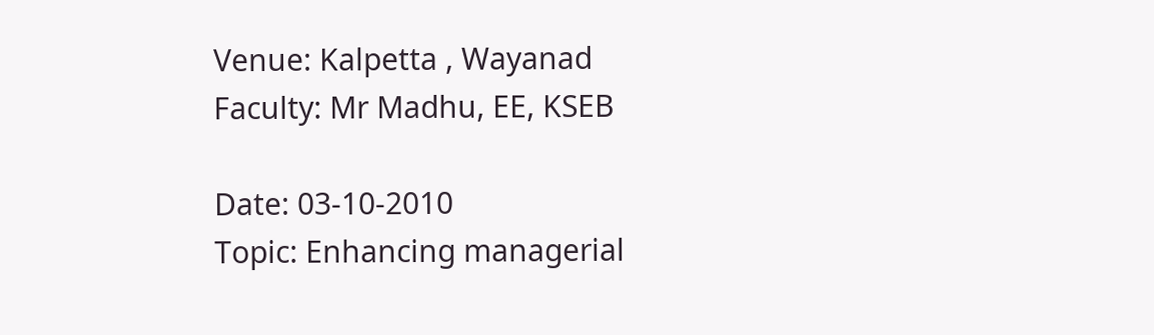Venue: Kalpetta , Wayanad
Faculty: Mr Madhu, EE, KSEB

Date: 03-10-2010
Topic: Enhancing managerial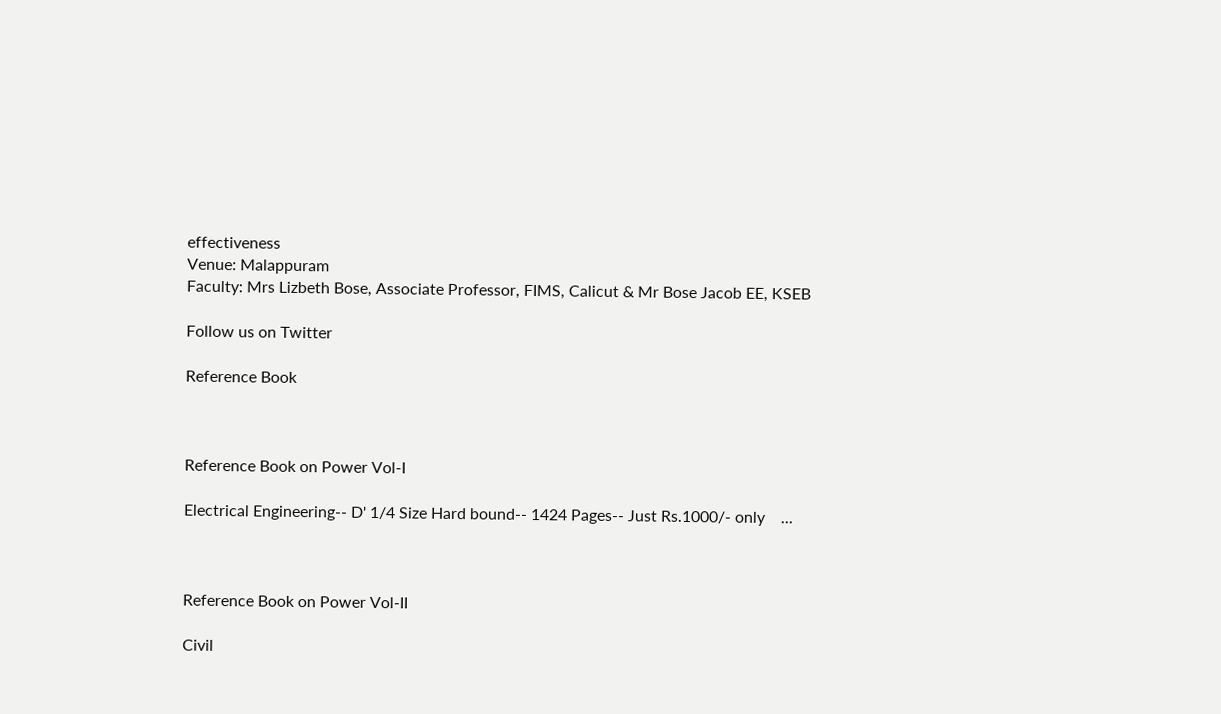effectiveness
Venue: Malappuram
Faculty: Mrs Lizbeth Bose, Associate Professor, FIMS, Calicut & Mr Bose Jacob EE, KSEB

Follow us on Twitter

Reference Book



Reference Book on Power Vol-I

Electrical Engineering-- D' 1/4 Size Hard bound-- 1424 Pages-- Just Rs.1000/- only    ...



Reference Book on Power Vol-II

Civil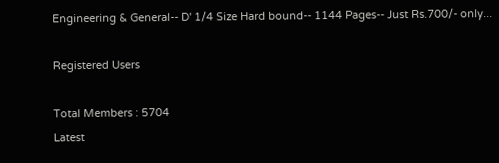Engineering & General-- D' 1/4 Size Hard bound-- 1144 Pages-- Just Rs.700/- only...

Registered Users

Total Members : 5704
Latest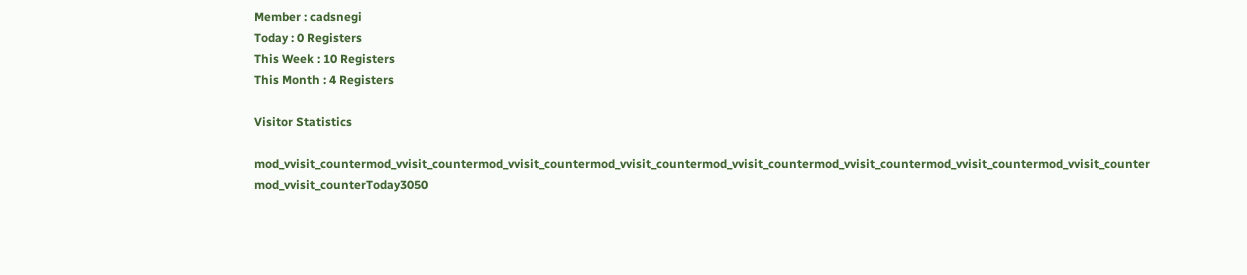Member : cadsnegi
Today : 0 Registers
This Week : 10 Registers
This Month : 4 Registers

Visitor Statistics

mod_vvisit_countermod_vvisit_countermod_vvisit_countermod_vvisit_countermod_vvisit_countermod_vvisit_countermod_vvisit_countermod_vvisit_counter
mod_vvisit_counterToday3050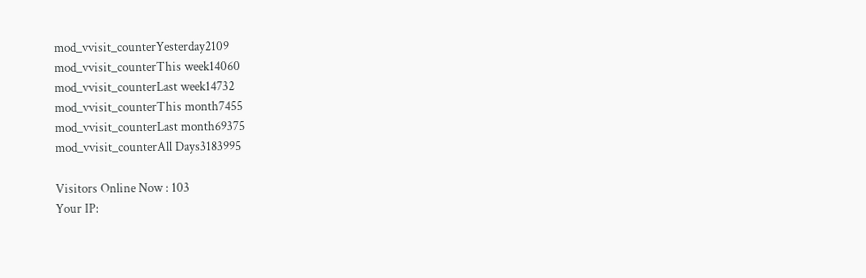mod_vvisit_counterYesterday2109
mod_vvisit_counterThis week14060
mod_vvisit_counterLast week14732
mod_vvisit_counterThis month7455
mod_vvisit_counterLast month69375
mod_vvisit_counterAll Days3183995

Visitors Online Now : 103
Your IP: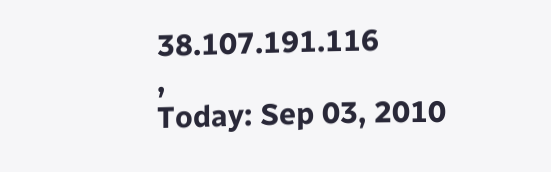38.107.191.116
,
Today: Sep 03, 2010